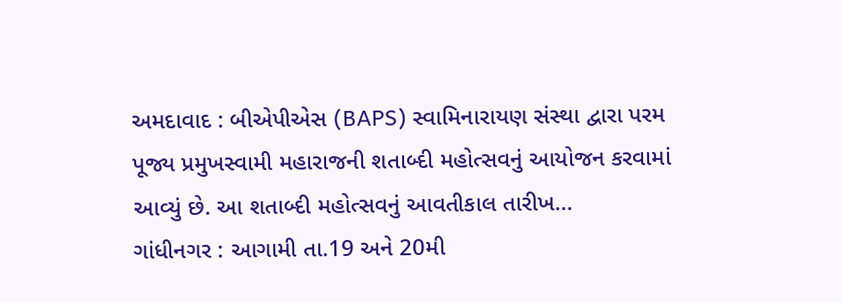અમદાવાદ : બીએપીએસ (BAPS) સ્વામિનારાયણ સંસ્થા દ્વારા પરમ પૂજ્ય પ્રમુખસ્વામી મહારાજની શતાબ્દી મહોત્સવનું આયોજન કરવામાં આવ્યું છે. આ શતાબ્દી મહોત્સવનું આવતીકાલ તારીખ...
ગાંધીનગર : આગામી તા.19 અને 20મી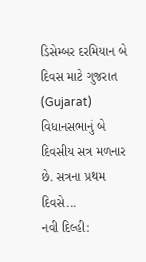ડિસેમ્બર દરમિયાન બે દિવસ માટે ગુજરાત (Gujarat) વિધાનસભાનું બે દિવસીય સત્ર મળનાર છે. સત્રના પ્રથમ દિવસે...
નવી દિલ્હી: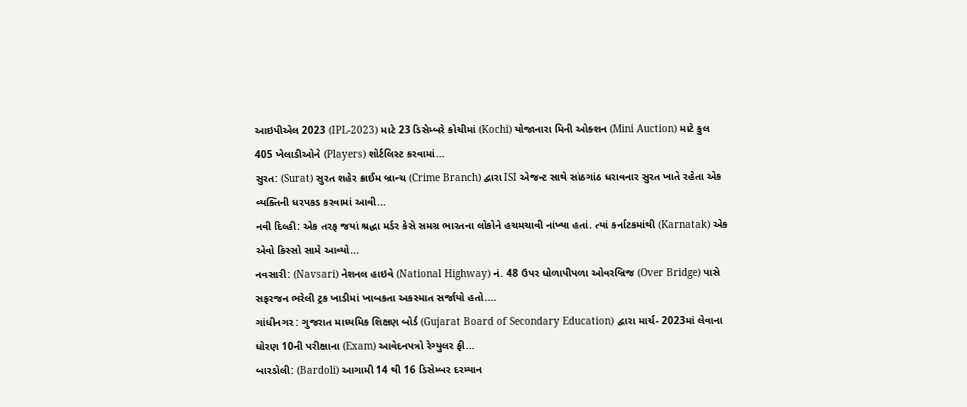આઇપીએલ 2023 (IPL-2023) માટે 23 ડિસેમ્બરે કોચીમાં (Kochi) યોજાનારા મિની ઓક્શન (Mini Auction) માટે કુલ 405 ખેલાડીઓને (Players) શોર્ટલિસ્ટ કરવામાં...
સુરત: (Surat) સુરત શહેર ક્રાઈમ બ્રાન્ચ (Crime Branch) દ્વારા ISI એજન્ટ સાથે સાંઠગાંઠ ધરાવનાર સુરત ખાતે રહેતા એક વ્યક્તિની ધરપકડ કરવામાં આવી...
નવી દિલ્હી: એક તરફ જયાં શ્રદ્ધા મર્ડર કેસે સમગ્ર ભારતના લોકોને હચમચાવી નાંખ્યા હતાં. ત્યાં કર્નાટકમાંથી (Karnatak) એક એવો કિસ્સો સામે આવ્યો...
નવસારી: (Navsari) નેશનલ હાઇવે (National Highway) નં. 48 ઉપર ધોળાપીપળા ઓવરબ્રિજ (Over Bridge) પાસે સફરજન ભરેલી ટ્રક ખાડીમાં ખાબકતા અકસ્માત સર્જાયો હતો....
ગાંધીનગર : ગુજરાત માધ્યમિક શિક્ષણ બોર્ડ (Gujarat Board of Secondary Education) દ્વારા માર્ચ- 2023માં લેવાના ધોરણ 10ની પરીક્ષાના (Exam) આવેદનપત્રો રેગ્યુલર ફી...
બારડોલી: (Bardoli) આગામી 14 થી 16 ડિસેમ્બર દરમ્યાન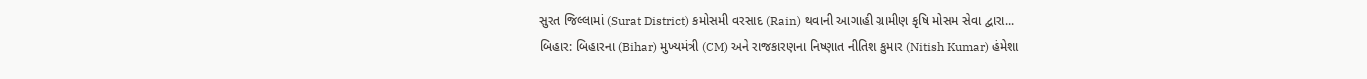સુરત જિલ્લામાં (Surat District) કમોસમી વરસાદ (Rain) થવાની આગાહી ગ્રામીણ કૃષિ મોસમ સેવા દ્વારા...
બિહાર: બિહારના (Bihar) મુખ્યમંત્રી (CM) અને રાજકારણના નિષ્ણાત નીતિશ કુમાર (Nitish Kumar) હંમેશા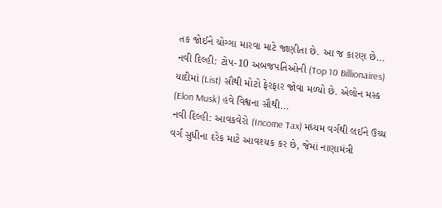તક જોઈને ચોગ્ગા મારવા માટે જાણીતા છે. આ જ કારણ છે...
નવી દિલ્હી: ટોપ-10 અબજપતિઓની (Top 10 Billionaires) યાદીમાં (List) સૌથી મોટો ફેરફાર જોવા મળ્યો છે. એલોન મસ્ક (Elon Musk) હવે વિશ્વના સૌથી...
નવી દિલ્હી: આવકવેરો (Income Tax) મધ્યમ વર્ગથી લઈને ઉચ્ચ વર્ગ સુધીના દરેક માટે આવશ્યક કર છે, જેમાં નાણામંત્રી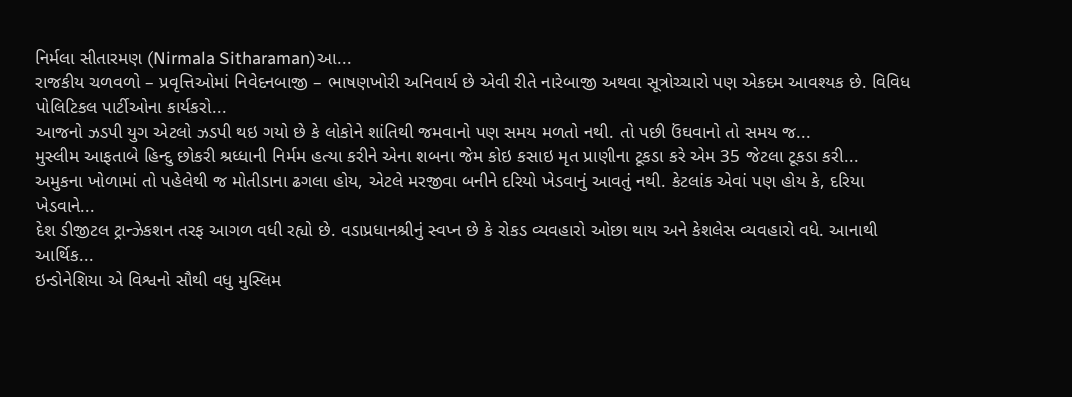નિર્મલા સીતારમણ (Nirmala Sitharaman)આ...
રાજકીય ચળવળો – પ્રવૃત્તિઓમાં નિવેદનબાજી – ભાષણખોરી અનિવાર્ય છે એવી રીતે નારેબાજી અથવા સૂત્રોચ્ચારો પણ એકદમ આવશ્યક છે. વિવિધ પોલિટિકલ પાર્ટીઓના કાર્યકરો...
આજનો ઝડપી યુગ એટલો ઝડપી થઇ ગયો છે કે લોકોને શાંતિથી જમવાનો પણ સમય મળતો નથી. તો પછી ઉંઘવાનો તો સમય જ...
મુસ્લીમ આફતાબે હિન્દુ છોકરી શ્રધ્ધાની નિર્મમ હત્યા કરીને એના શબના જેમ કોઇ કસાઇ મૃત પ્રાણીના ટૂકડા કરે એમ 35 જેટલા ટૂકડા કરી...
અમુકના ખોળામાં તો પહેલેથી જ મોતીડાના ઢગલા હોય, એટલે મરજીવા બનીને દરિયો ખેડવાનું આવતું નથી. કેટલાંક એવાં પણ હોય કે, દરિયા ખેડવાને...
દેશ ડીજીટલ ટ્રાન્ઝેકશન તરફ આગળ વધી રહ્યો છે. વડાપ્રધાનશ્રીનું સ્વપ્ન છે કે રોકડ વ્યવહારો ઓછા થાય અને કેશલેસ વ્યવહારો વધે. આનાથી આર્થિક...
ઇન્ડોનેશિયા એ વિશ્વનો સૌથી વધુ મુસ્લિમ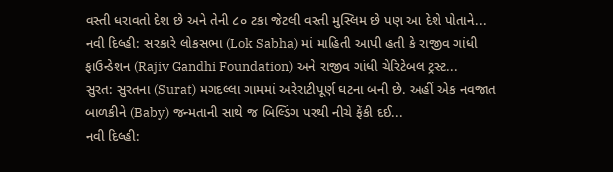વસ્તી ધરાવતો દેશ છે અને તેની ૮૦ ટકા જેટલી વસ્તી મુસ્લિમ છે પણ આ દેશે પોતાને...
નવી દિલ્હી: સરકારે લોકસભા (Lok Sabha) માં માહિતી આપી હતી કે રાજીવ ગાંધી ફાઉન્ડેશન (Rajiv Gandhi Foundation) અને રાજીવ ગાંધી ચેરિટેબલ ટ્રસ્ટ...
સુરત: સુરતના (Surat) મગદલ્લા ગામમાં અરેરાટીપૂર્ણ ઘટના બની છે. અહીં એક નવજાત બાળકીને (Baby) જન્મતાની સાથે જ બિલ્ડિંગ પરથી નીચે ફેંકી દઈ...
નવી દિલ્હી: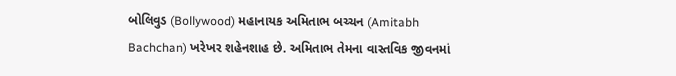બોલિવુડ (Bollywood) મહાનાયક અમિતાભ બચ્ચન (Amitabh Bachchan) ખરેખર શહેનશાહ છે. અમિતાભ તેમના વાસ્તવિક જીવનમાં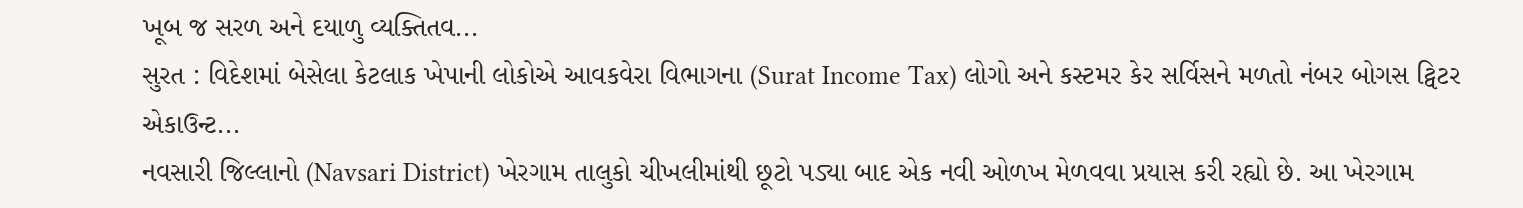ખૂબ જ સરળ અને દયાળુ વ્યક્તિતવ...
સુરત : વિદેશમાં બેસેલા કેટલાક ખેપાની લોકોએ આવકવેરા વિભાગના (Surat Income Tax) લોગો અને કસ્ટમર કેર સર્વિસને મળતો નંબર બોગસ ટ્વિટર એકાઉન્ટ...
નવસારી જિલ્લાનો (Navsari District) ખેરગામ તાલુકો ચીખલીમાંથી છૂટો પડ્યા બાદ એક નવી ઓળખ મેળવવા પ્રયાસ કરી રહ્યો છે. આ ખેરગામ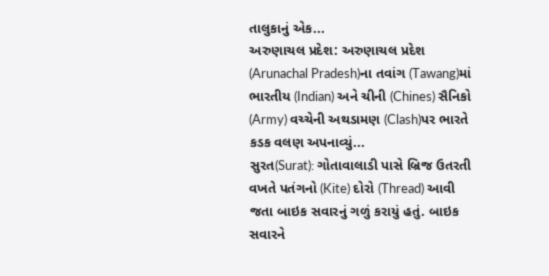તાલુકાનું એક...
અરુણાચલ પ્રદેશ: અરુણાચલ પ્રદેશ (Arunachal Pradesh)ના તવાંગ (Tawang)માં ભારતીય (Indian) અને ચીની (Chines) સૈનિકો (Army) વચ્ચેની અથડામણ (Clash)પર ભારતે કડક વલણ અપનાવ્યું...
સુરત(Surat): ગોતાવાલાડી પાસે બ્રિજ ઉતરતી વખતે પતંગનો (Kite) દોરો (Thread) આવી જતા બાઇક સવારનું ગળું કરાયું હતું. બાઇક સવારને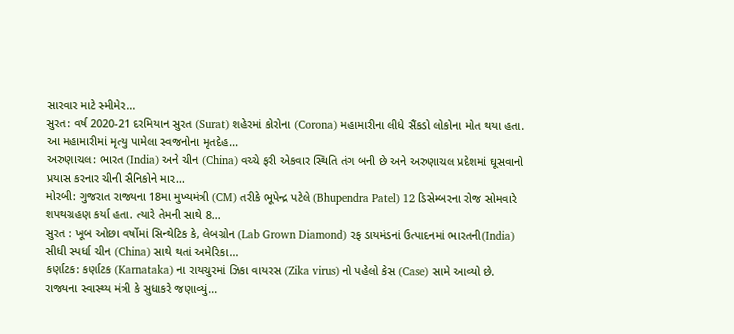સારવાર માટે સ્મીમેર...
સુરત: વર્ષ 2020-21 દરમિયાન સુરત (Surat) શહેરમાં કોરોના (Corona) મહામારીના લીધે સૈંકડો લોકોના મોત થયા હતા. આ મહામારીમાં મૃત્યુ પામેલા સ્વજનોના મૃતદેહ...
અરુણાચલ: ભારત (India) અને ચીન (China) વચ્ચે ફરી એકવાર સ્થિતિ તંગ બની છે અને અરુણાચલ પ્રદેશમાં ઘૂસવાનો પ્રયાસ કરનાર ચીની સૈનિકોને માર...
મોરબી: ગુજરાત રાજ્યના 18મા મુખ્યમંત્રી (CM) તરીકે ભૂપેન્દ્ર પટેલે (Bhupendra Patel) 12 ડિસેમ્બરના રોજ સોમવારે શપથગ્રહણ કર્યા હતા. ત્યારે તેમની સાથે 8...
સુરત : ખૂબ ઓછા વર્ષોમાં સિન્થેટિક કે, લેબગ્રોન (Lab Grown Diamond) રફ ડાયમંડનાં ઉત્પાદનમાં ભારતની(India) સીધી સ્પર્ધા ચીન (China) સાથે થતાં અમેરિકા...
કર્ણાટક: કર્ણાટક (Karnataka) ના રાયચુરમાં ઝિકા વાયરસ (Zika virus) નો પહેલો કેસ (Case) સામે આવ્યો છે. રાજ્યના સ્વાસ્થ્ય મંત્રી કે સુધાકરે જણાવ્યું...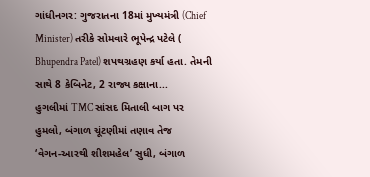ગાંધીનગર: ગુજરાતના 18માં મુખ્યમંત્રી (Chief Minister) તરીકે સોમવારે ભૂપેન્દ્ર પટેલે ( Bhupendra Patel) શપથગ્રહણ કર્યા હતા. તેમની સાથે 8 કેબિનેટ, 2 રાજ્ય કક્ષાના...
હુગલીમાં TMC સાંસદ મિતાલી બાગ પર હુમલો, બંગાળ ચૂંટણીમાં તણાવ તેજ
‘વેગન-આરથી શીશમહેલ’ સુધી, બંગાળ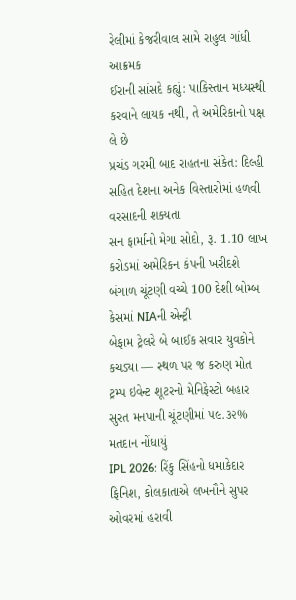રેલીમાં કેજરીવાલ સામે રાહુલ ગાંધી આક્રમક
ઈરાની સાંસદે કહ્યું: પાકિસ્તાન મધ્યસ્થી કરવાને લાયક નથી, તે અમેરિકાનો પક્ષ લે છે
પ્રચંડ ગરમી બાદ રાહતના સંકેત: દિલ્હી સહિત દેશના અનેક વિસ્તારોમાં હળવી વરસાદની શક્યતા
સન ફાર્માનો મેગા સોદો, રૂ. 1.10 લાખ કરોડમાં અમેરિકન કંપની ખરીદશે
બંગાળ ચૂંટણી વચ્ચે 100 દેશી બોમ્બ કેસમાં NIAની એન્ટ્રી
બેફામ ટ્રેલરે બે બાઈક સવાર યુવકોને કચડ્યા — સ્થળ પર જ કરુણ મોત
ટ્રમ્પ ઇવેન્ટ શૂટરનો મેનિફેસ્ટો બહાર
સુરત મનપાની ચૂંટણીમાં ૫૯.૩૨% મતદાન નોંધાયું
IPL 2026: રિંકુ સિંહનો ધમાકેદાર ફિનિશ, કોલકાતાએ લખનૌને સુપર ઓવરમાં હરાવી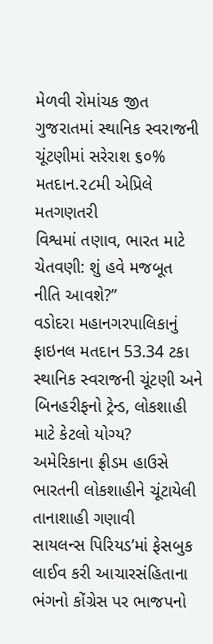મેળવી રોમાંચક જીત
ગુજરાતમાં સ્થાનિક સ્વરાજની ચૂંટણીમાં સરેરાશ ૬૦% મતદાન.૨૮મી એપ્રિલે મતગણતરી
વિશ્વમાં તણાવ, ભારત માટે ચેતવણી: શું હવે મજબૂત નીતિ આવશે?”
વડોદરા મહાનગરપાલિકાનું ફાઇનલ મતદાન 53.34 ટકા
સ્થાનિક સ્વરાજની ચૂંટણી અને બિનહરીફનો ટ્રેન્ડ, લોકશાહી માટે કેટલો યોગ્ય?
અમેરિકાના ફ્રીડમ હાઉસે ભારતની લોકશાહીને ચૂંટાયેલી તાનાશાહી ગણાવી
સાયલન્સ પિરિયડ’માં ફેસબુક લાઈવ કરી આચારસંહિતાના ભંગનો કોંગ્રેસ પર ભાજપનો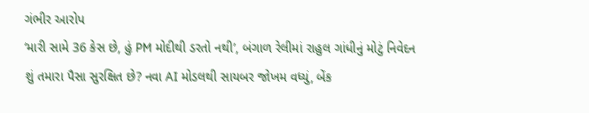ગંભીર આરોપ
‘મારી સામે 36 કેસ છે, હું PM મોદીથી ડરતો નથી’, બંગાળ રેલીમાં રાહુલ ગાંધીનું મોટું નિવેદન
શું તમારા પૈસા સુરક્ષિત છે? નવા AI મોડલથી સાયબર જોખમ વધ્યું, બેંક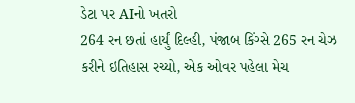ડેટા પર AIનો ખતરો
264 રન છતાં હાર્યું દિલ્હી, પંજાબ કિંગ્સે 265 રન ચેઝ કરીને ઇતિહાસ રચ્યો, એક ઓવર પહેલા મેચ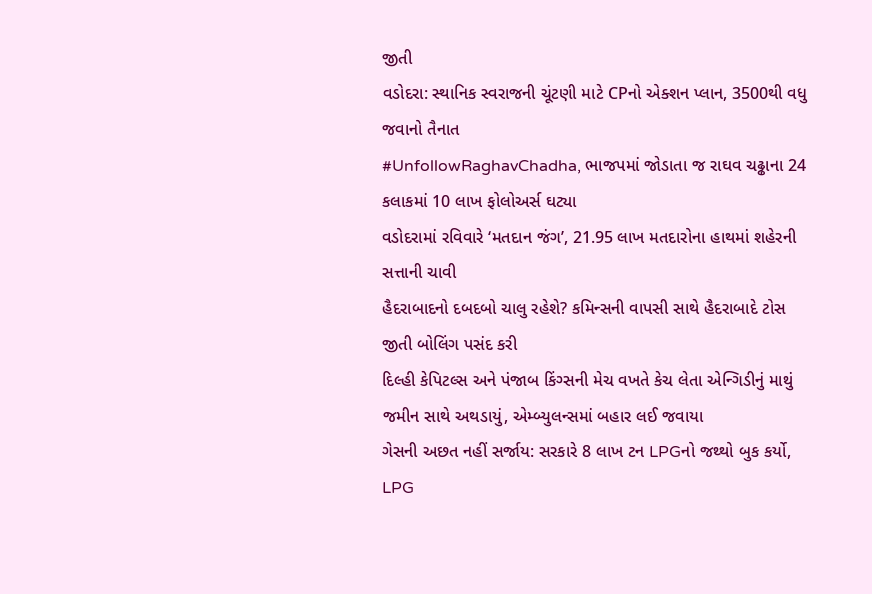જીતી
વડોદરા: સ્થાનિક સ્વરાજની ચૂંટણી માટે CPનો એક્શન પ્લાન, 3500થી વધુ જવાનો તૈનાત
#UnfollowRaghavChadha, ભાજપમાં જોડાતા જ રાઘવ ચઢ્ઢાના 24 કલાકમાં 10 લાખ ફોલોઅર્સ ઘટ્યા
વડોદરામાં રવિવારે ‘મતદાન જંગ’, 21.95 લાખ મતદારોના હાથમાં શહેરની સત્તાની ચાવી
હૈદરાબાદનો દબદબો ચાલુ રહેશે? કમિન્સની વાપસી સાથે હૈદરાબાદે ટોસ જીતી બોલિંગ પસંદ કરી
દિલ્હી કેપિટલ્સ અને પંજાબ કિંગ્સની મેચ વખતે કેચ લેતા એન્ગિડીનું માથું જમીન સાથે અથડાયું, એમ્બ્યુલન્સમાં બહાર લઈ જવાયા
ગેસની અછત નહીં સર્જાય: સરકારે 8 લાખ ટન LPGનો જથ્થો બુક કર્યો, LPG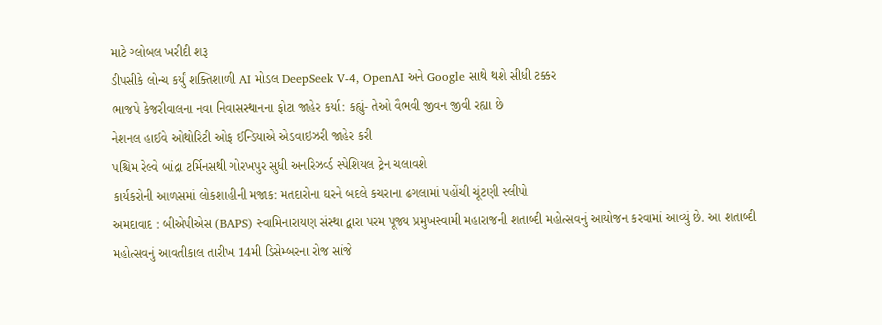માટે ગ્લોબલ ખરીદી શરૂ
ડીપસીકે લોન્ચ કર્યું શક્તિશાળી AI મોડલ DeepSeek V-4, OpenAI અને Google સાથે થશે સીધી ટક્કર
ભાજપે કેજરીવાલના નવા નિવાસસ્થાનના ફોટા જાહેર કર્યા: કહ્યું- તેઓ વૈભવી જીવન જીવી રહ્યા છે
નેશનલ હાઈવે ઓથોરિટી ઓફ ઈન્ડિયાએ એડવાઇઝરી જાહેર કરી
પશ્ચિમ રેલ્વે બાંદ્રા ટર્મિનસથી ગોરખપુર સુધી અનરિઝર્વ્ડ સ્પેશિયલ ટ્રેન ચલાવશે
કાર્યકરોની આળસમાં લોકશાહીની મજાક: મતદારોના ઘરને બદલે કચરાના ઢગલામાં પહોંચી ચૂંટણી સ્લીપો
અમદાવાદ : બીએપીએસ (BAPS) સ્વામિનારાયણ સંસ્થા દ્વારા પરમ પૂજ્ય પ્રમુખસ્વામી મહારાજની શતાબ્દી મહોત્સવનું આયોજન કરવામાં આવ્યું છે. આ શતાબ્દી મહોત્સવનું આવતીકાલ તારીખ 14મી ડિસેમ્બરના રોજ સાંજે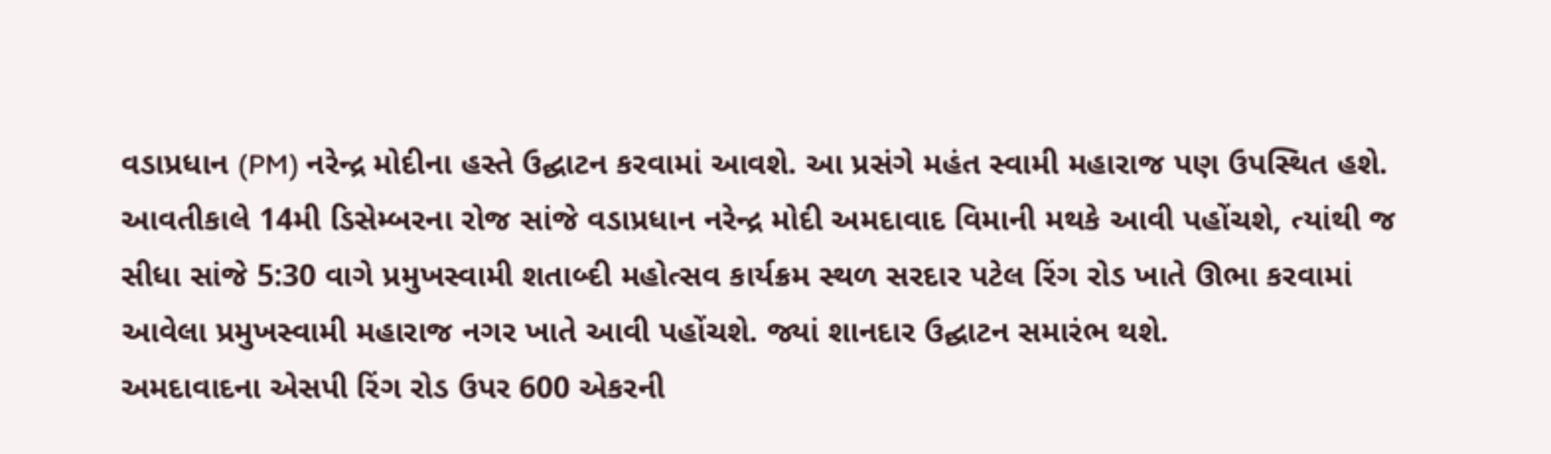વડાપ્રધાન (PM) નરેન્દ્ર મોદીના હસ્તે ઉદ્ઘાટન કરવામાં આવશે. આ પ્રસંગે મહંત સ્વામી મહારાજ પણ ઉપસ્થિત હશે. આવતીકાલે 14મી ડિસેમ્બરના રોજ સાંજે વડાપ્રધાન નરેન્દ્ર મોદી અમદાવાદ વિમાની મથકે આવી પહોંચશે, ત્યાંથી જ સીધા સાંજે 5:30 વાગે પ્રમુખસ્વામી શતાબ્દી મહોત્સવ કાર્યક્રમ સ્થળ સરદાર પટેલ રિંગ રોડ ખાતે ઊભા કરવામાં આવેલા પ્રમુખસ્વામી મહારાજ નગર ખાતે આવી પહોંચશે. જ્યાં શાનદાર ઉદ્ઘાટન સમારંભ થશે.
અમદાવાદના એસપી રિંગ રોડ ઉપર 600 એકરની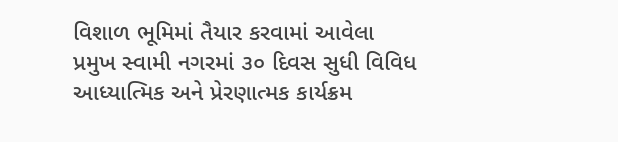વિશાળ ભૂમિમાં તૈયાર કરવામાં આવેલા પ્રમુખ સ્વામી નગરમાં ૩૦ દિવસ સુધી વિવિધ આધ્યાત્મિક અને પ્રેરણાત્મક કાર્યક્રમ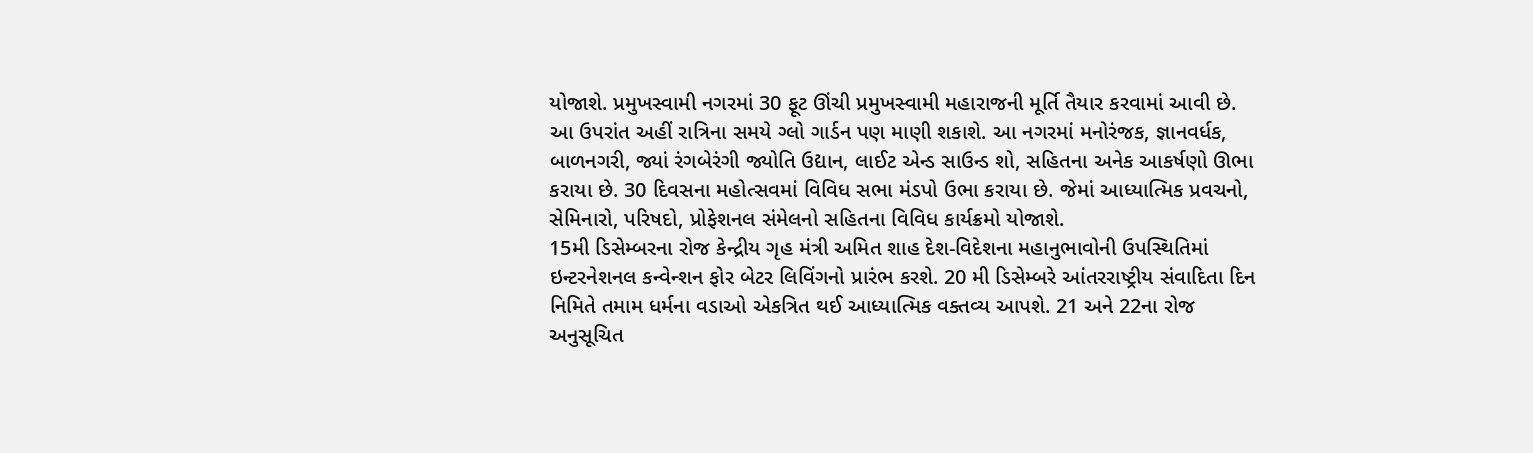યોજાશે. પ્રમુખસ્વામી નગરમાં 30 ફૂટ ઊંચી પ્રમુખસ્વામી મહારાજની મૂર્તિ તૈયાર કરવામાં આવી છે. આ ઉપરાંત અહીં રાત્રિના સમયે ગ્લો ગાર્ડન પણ માણી શકાશે. આ નગરમાં મનોરંજક, જ્ઞાનવર્ધક, બાળનગરી, જ્યાં રંગબેરંગી જ્યોતિ ઉદ્યાન, લાઈટ એન્ડ સાઉન્ડ શો, સહિતના અનેક આકર્ષણો ઊભા કરાયા છે. 30 દિવસના મહોત્સવમાં વિવિધ સભા મંડપો ઉભા કરાયા છે. જેમાં આધ્યાત્મિક પ્રવચનો, સેમિનારો, પરિષદો, પ્રોફેશનલ સંમેલનો સહિતના વિવિધ કાર્યક્રમો યોજાશે.
15મી ડિસેમ્બરના રોજ કેન્દ્રીય ગૃહ મંત્રી અમિત શાહ દેશ-વિદેશના મહાનુભાવોની ઉપસ્થિતિમાં ઇન્ટરનેશનલ કન્વેન્શન ફોર બેટર લિવિંગનો પ્રારંભ કરશે. 20 મી ડિસેમ્બરે આંતરરાષ્ટ્રીય સંવાદિતા દિન નિમિતે તમામ ધર્મના વડાઓ એકત્રિત થઈ આધ્યાત્મિક વક્તવ્ય આપશે. 21 અને 22ના રોજ અનુસૂચિત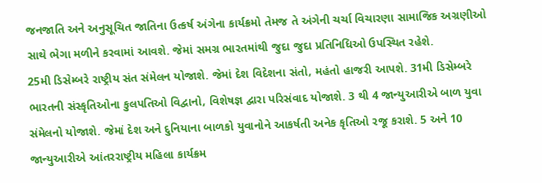જનજાતિ અને અનુસૂચિત જાતિના ઉત્કર્ષ અંગેના કાર્યક્રમો તેમજ તે અંગેની ચર્ચા વિચારણા સામાજિક અગ્રણીઓ સાથે ભેગા મળીને કરવામાં આવશે. જેમાં સમગ્ર ભારતમાંથી જુદા જુદા પ્રતિનિધિઓ ઉપસ્થિત રહેશે.
25મી ડિસેમ્બરે રાષ્ટ્રીય સંત સંમેલન યોજાશે. જેમાં દેશ વિદેશના સંતો, મહંતો હાજરી આપશે. 31મી ડિસેમ્બરે ભારતની સંસ્કૃતિઓના કુલપતિઓ વિદ્વાનો, વિશેષજ્ઞ દ્વારા પરિસંવાદ યોજાશે. 3 થી 4 જાન્યુઆરીએ બાળ યુવા સંમેલનો યોજાશે. જેમાં દેશ અને દુનિયાના બાળકો યુવાનોને આકર્ષતી અનેક કૃતિઓ રજૂ કરાશે. 5 અને 10 જાન્યુઆરીએ આંતરરાષ્ટ્રીય મહિલા કાર્યક્રમ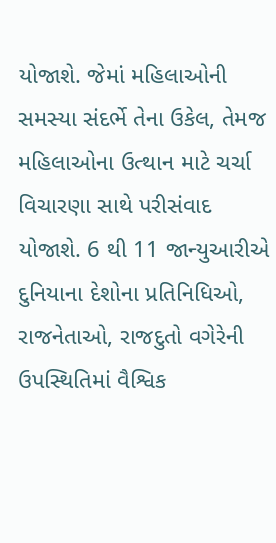યોજાશે. જેમાં મહિલાઓની સમસ્યા સંદર્ભે તેના ઉકેલ, તેમજ મહિલાઓના ઉત્થાન માટે ચર્ચા વિચારણા સાથે પરીસંવાદ યોજાશે. 6 થી 11 જાન્યુઆરીએ દુનિયાના દેશોના પ્રતિનિધિઓ, રાજનેતાઓ, રાજદુતો વગેરેની ઉપસ્થિતિમાં વૈશ્વિક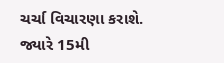ચર્ચા વિચારણા કરાશે. જ્યારે 15મી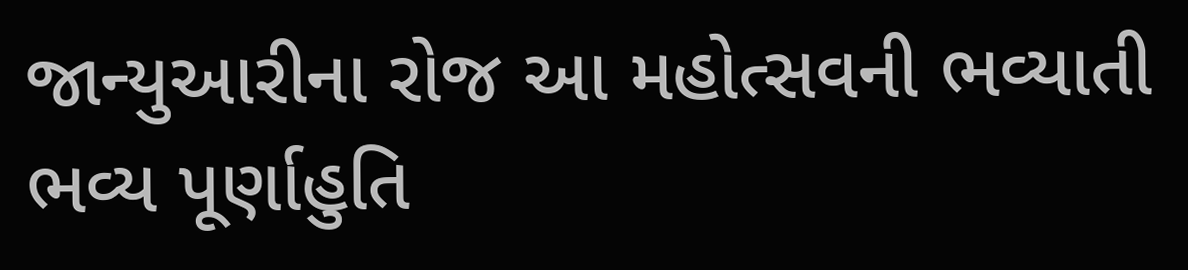જાન્યુઆરીના રોજ આ મહોત્સવની ભવ્યાતી ભવ્ય પૂર્ણાહુતિ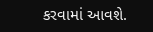કરવામાં આવશે.